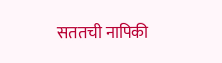सततची नापिकी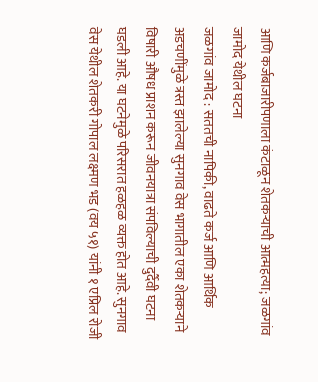आणि कर्जबाजारीपणाला कंटाळून शेतकऱ्याची आत्महत्या; जळगांव जामोद येथील घटना
जळगांव जामोद : सततची नापिकी, वाढते कर्ज आणि आर्थिक अडचणींमुळे त्रस्त झालेल्या सुनगाव वेस भागातील एका शेतकऱ्याने विषारी औषध प्राशन करून जीवनयात्रा संपविल्याची दुर्दैवी घटना घडली आहे. या घटनेमुळे परिसरात हळहळ व्यक्त होत आहे. सुनगाव वेस येथील शेतकरी गोपाल लक्ष्मण भड (वय ५१) यांनी १ एप्रिल रोजी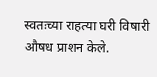स्वतःच्या राहत्या घरी विषारी औषध प्राशन केले.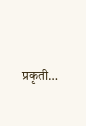प्रकृती…